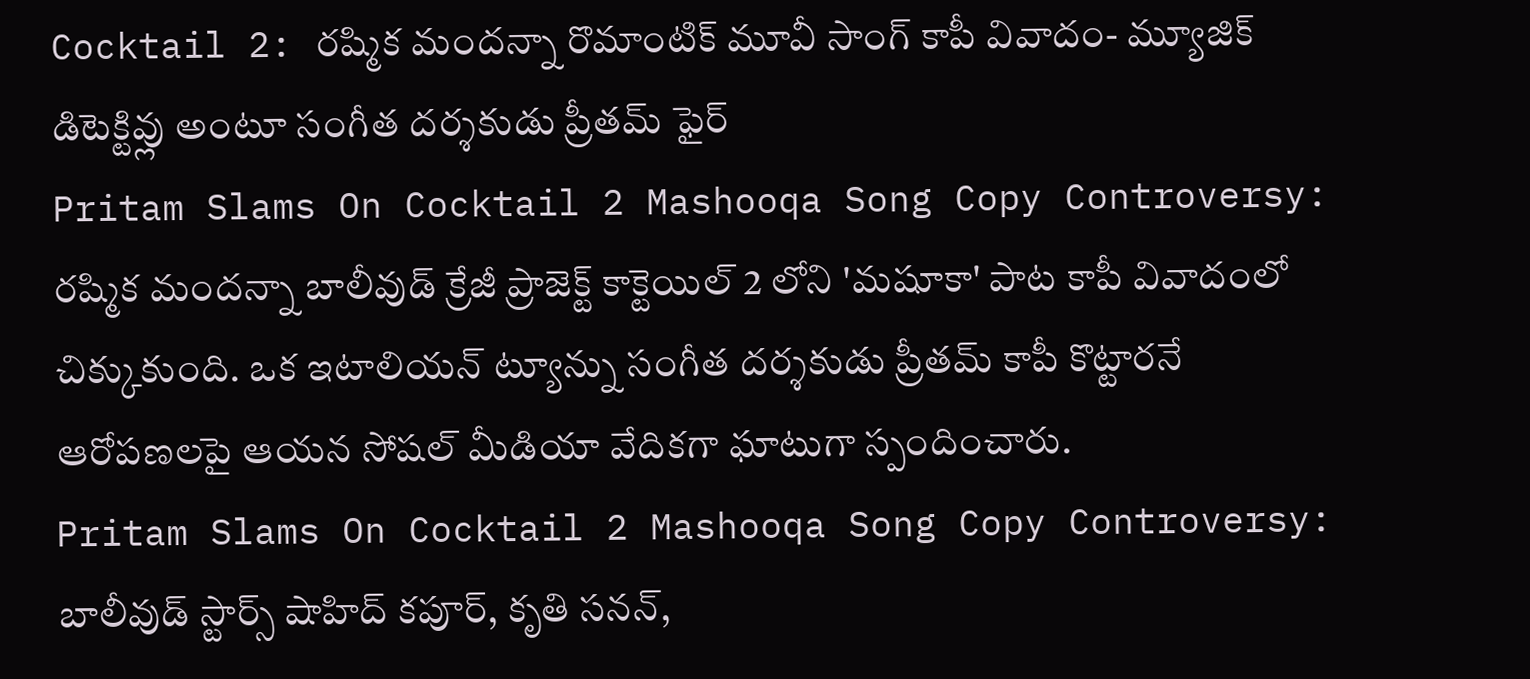Cocktail 2: రష్మిక మందన్నా రొమాంటిక్ మూవీ సాంగ్ కాపీ వివాదం- మ్యూజిక్ డిటెక్టివ్లు అంటూ సంగీత దర్శకుడు ప్రీతమ్ ఫైర్
Pritam Slams On Cocktail 2 Mashooqa Song Copy Controversy: రష్మిక మందన్నా బాలీవుడ్ క్రేజీ ప్రాజెక్ట్ కాక్టెయిల్ 2 లోని 'మషూకా' పాట కాపీ వివాదంలో చిక్కుకుంది. ఒక ఇటాలియన్ ట్యూన్ను సంగీత దర్శకుడు ప్రీతమ్ కాపీ కొట్టారనే ఆరోపణలపై ఆయన సోషల్ మీడియా వేదికగా ఘాటుగా స్పందించారు.
Pritam Slams On Cocktail 2 Mashooqa Song Copy Controversy: బాలీవుడ్ స్టార్స్ షాహిద్ కపూర్, కృతి సనన్,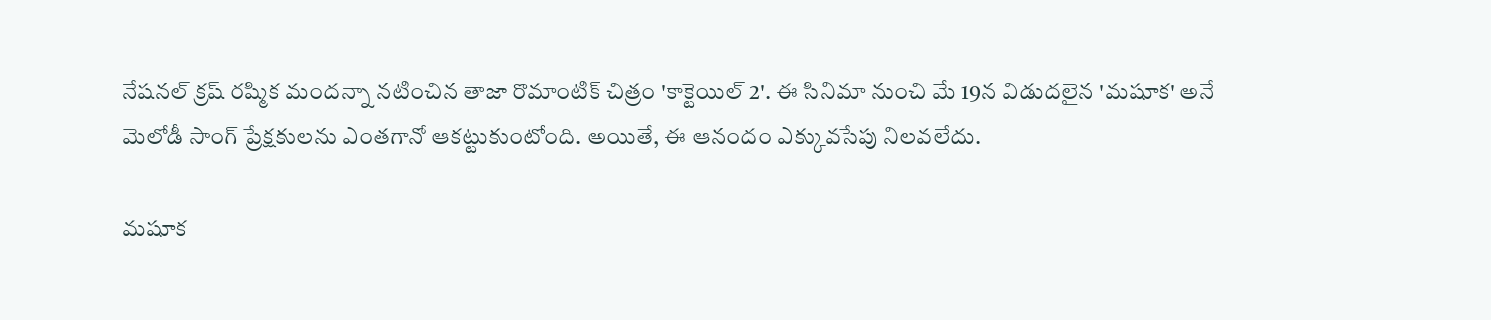నేషనల్ క్రష్ రష్మిక మందన్నా నటించిన తాజా రొమాంటిక్ చిత్రం 'కాక్టెయిల్ 2'. ఈ సినిమా నుంచి మే 19న విడుదలైన 'మషూక' అనే మెలోడీ సాంగ్ ప్రేక్షకులను ఎంతగానో ఆకట్టుకుంటోంది. అయితే, ఈ ఆనందం ఎక్కువసేపు నిలవలేదు.

మషూక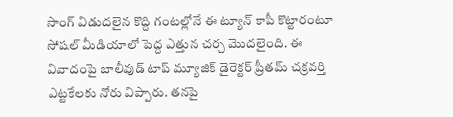సాంగ్ విడుదలైన కొద్ది గంటల్లోనే ఈ ట్యూన్ కాపీ కొట్టారంటూ సోషల్ మీడియాలో పెద్ద ఎత్తున చర్చ మొదలైంది. ఈ వివాదంపై బాలీవుడ్ టాప్ మ్యూజిక్ డైరెక్టర్ ప్రీతమ్ చక్రవర్తి ఎట్టకేలకు నోరు విప్పారు. తనపై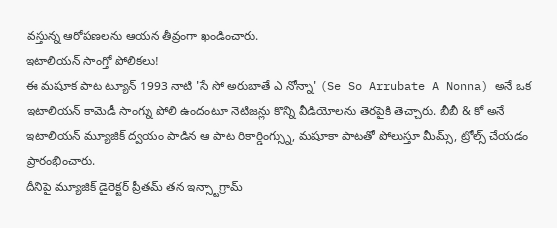వస్తున్న ఆరోపణలను ఆయన తీవ్రంగా ఖండించారు.
ఇటాలియన్ సాంగ్తో పోలికలు!
ఈ మషూక పాట ట్యూన్ 1993 నాటి 'సే సో అరుబాతే ఎ నోన్నా' (Se So Arrubate A Nonna) అనే ఒక ఇటాలియన్ కామెడీ సాంగ్ను పోలి ఉందంటూ నెటిజన్లు కొన్ని వీడియోలను తెరపైకి తెచ్చారు. బీబీ & కో అనే ఇటాలియన్ మ్యూజిక్ ద్వయం పాడిన ఆ పాట రికార్డింగ్స్ను, మషూకా పాటతో పోలుస్తూ మీమ్స్, ట్రోల్స్ చేయడం ప్రారంభించారు.
దీనిపై మ్యూజిక్ డైరెక్టర్ ప్రీతమ్ తన ఇన్స్టాగ్రామ్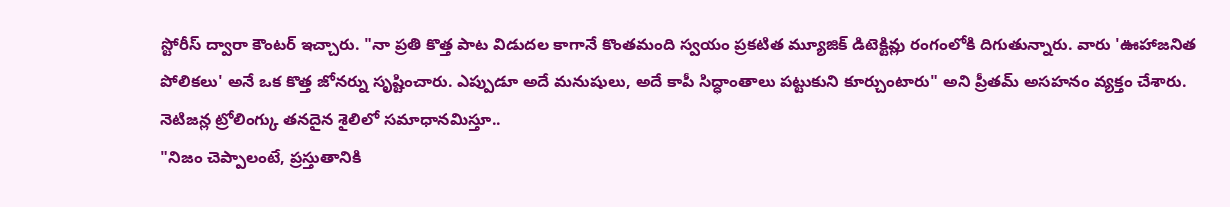స్టోరీస్ ద్వారా కౌంటర్ ఇచ్చారు. "నా ప్రతి కొత్త పాట విడుదల కాగానే కొంతమంది స్వయం ప్రకటిత మ్యూజిక్ డిటెక్టివ్లు రంగంలోకి దిగుతున్నారు. వారు 'ఊహాజనిత పోలికలు' అనే ఒక కొత్త జోనర్ను సృష్టించారు. ఎప్పుడూ అదే మనుషులు, అదే కాపీ సిద్ధాంతాలు పట్టుకుని కూర్చుంటారు" అని ప్రీతమ్ అసహనం వ్యక్తం చేశారు.
నెటిజన్ల ట్రోలింగ్కు తనదైన శైలిలో సమాధానమిస్తూ..
"నిజం చెప్పాలంటే, ప్రస్తుతానికి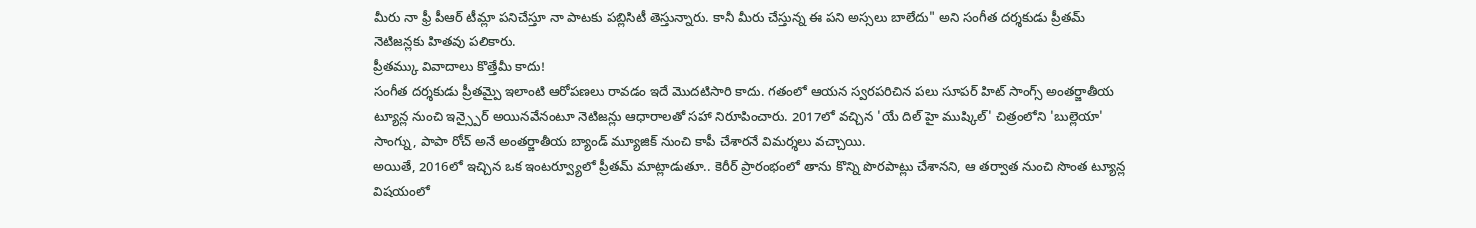మీరు నా ఫ్రీ పీఆర్ టీమ్లా పనిచేస్తూ నా పాటకు పబ్లిసిటీ తెస్తున్నారు. కానీ మీరు చేస్తున్న ఈ పని అస్సలు బాలేదు" అని సంగీత దర్శకుడు ప్రీతమ్ నెటిజన్లకు హితవు పలికారు.
ప్రీతమ్కు వివాదాలు కొత్తేమీ కాదు!
సంగీత దర్శకుడు ప్రీతమ్పై ఇలాంటి ఆరోపణలు రావడం ఇదే మొదటిసారి కాదు. గతంలో ఆయన స్వరపరిచిన పలు సూపర్ హిట్ సాంగ్స్ అంతర్జాతీయ ట్యూన్ల నుంచి ఇన్స్పైర్ అయినవేనంటూ నెటిజన్లు ఆధారాలతో సహా నిరూపించారు. 2017లో వచ్చిన 'యే దిల్ హై ముష్కిల్' చిత్రంలోని 'బుల్లెయా' సాంగ్ను, పాపా రోచ్ అనే అంతర్జాతీయ బ్యాండ్ మ్యూజిక్ నుంచి కాపీ చేశారనే విమర్శలు వచ్చాయి.
అయితే, 2016లో ఇచ్చిన ఒక ఇంటర్వ్యూలో ప్రీతమ్ మాట్లాడుతూ.. కెరీర్ ప్రారంభంలో తాను కొన్ని పొరపాట్లు చేశానని, ఆ తర్వాత నుంచి సొంత ట్యూన్ల విషయంలో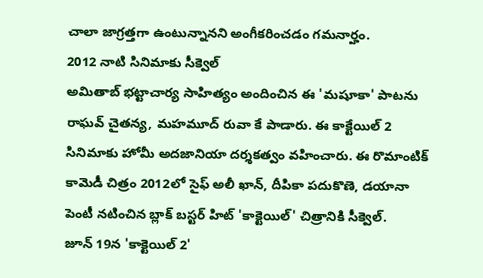చాలా జాగ్రత్తగా ఉంటున్నానని అంగీకరించడం గమనార్హం.
2012 నాటి సినిమాకు సీక్వెల్
అమితాబ్ భట్టాచార్య సాహిత్యం అందించిన ఈ 'మషూకా' పాటను రాఘవ్ చైతన్య, మహమూద్ రువా కే పాడారు. ఈ కాక్టేయిల్ 2 సినిమాకు హోమీ అదజానియా దర్శకత్వం వహించారు. ఈ రొమాంటిక్ కామెడీ చిత్రం 2012లో సైఫ్ అలీ ఖాన్, దీపికా పదుకొణె, డయానా పెంటీ నటించిన బ్లాక్ బస్టర్ హిట్ 'కాక్టెయిల్' చిత్రానికి సీక్వెల్.
జూన్ 19న 'కాక్టెయిల్ 2'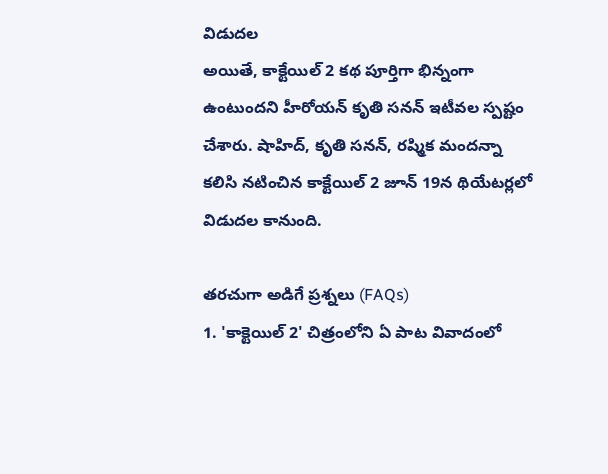విడుదల
అయితే, కాక్టేయిల్ 2 కథ పూర్తిగా భిన్నంగా ఉంటుందని హీరోయన్ కృతి సనన్ ఇటీవల స్పష్టం చేశారు. షాహిద్, కృతి సనన్, రష్మిక మందన్నా కలిసి నటించిన కాక్టేయిల్ 2 జూన్ 19న థియేటర్లలో విడుదల కానుంది.

తరచుగా అడిగే ప్రశ్నలు (FAQs)
1. 'కాక్టెయిల్ 2' చిత్రంలోని ఏ పాట వివాదంలో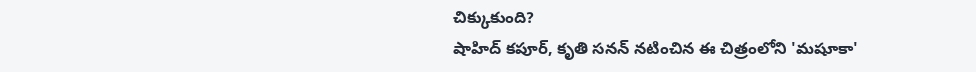చిక్కుకుంది?
షాహిద్ కపూర్, కృతి సనన్ నటించిన ఈ చిత్రంలోని 'మషూకా'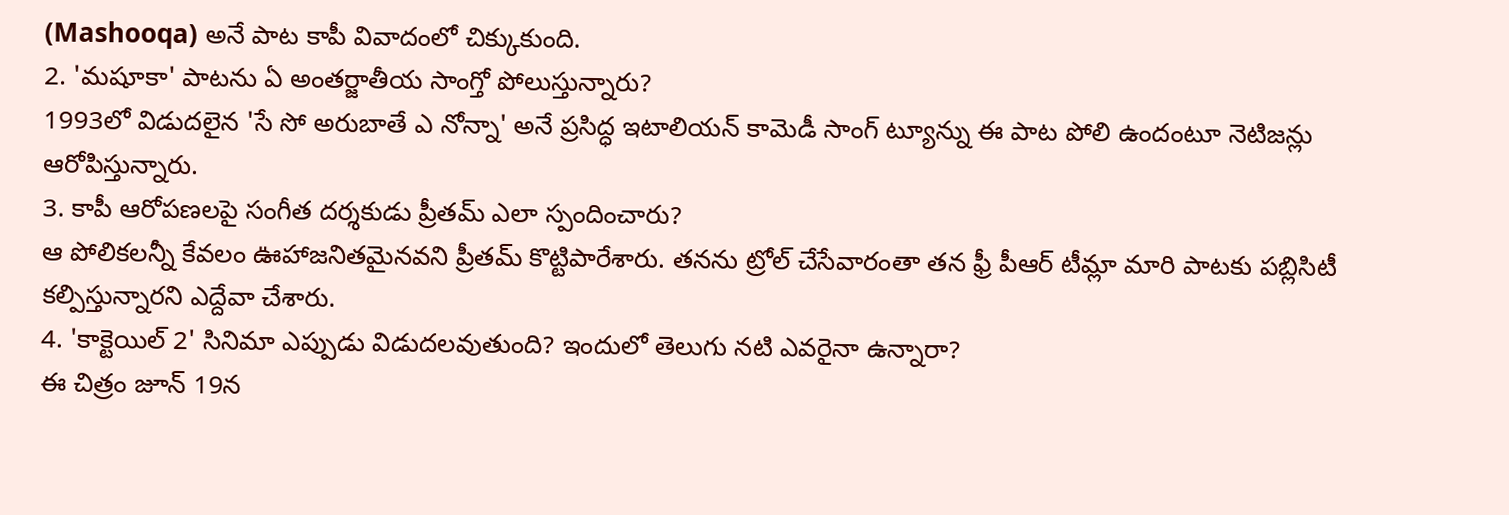(Mashooqa) అనే పాట కాపీ వివాదంలో చిక్కుకుంది.
2. 'మషూకా' పాటను ఏ అంతర్జాతీయ సాంగ్తో పోలుస్తున్నారు?
1993లో విడుదలైన 'సే సో అరుబాతే ఎ నోన్నా' అనే ప్రసిద్ధ ఇటాలియన్ కామెడీ సాంగ్ ట్యూన్ను ఈ పాట పోలి ఉందంటూ నెటిజన్లు ఆరోపిస్తున్నారు.
3. కాపీ ఆరోపణలపై సంగీత దర్శకుడు ప్రీతమ్ ఎలా స్పందించారు?
ఆ పోలికలన్నీ కేవలం ఊహాజనితమైనవని ప్రీతమ్ కొట్టిపారేశారు. తనను ట్రోల్ చేసేవారంతా తన ఫ్రీ పీఆర్ టీమ్లా మారి పాటకు పబ్లిసిటీ కల్పిస్తున్నారని ఎద్దేవా చేశారు.
4. 'కాక్టెయిల్ 2' సినిమా ఎప్పుడు విడుదలవుతుంది? ఇందులో తెలుగు నటి ఎవరైనా ఉన్నారా?
ఈ చిత్రం జూన్ 19న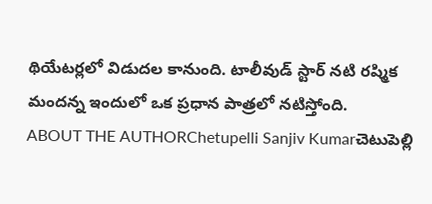థియేటర్లలో విడుదల కానుంది. టాలీవుడ్ స్టార్ నటి రష్మిక మందన్న ఇందులో ఒక ప్రధాన పాత్రలో నటిస్తోంది.
ABOUT THE AUTHORChetupelli Sanjiv Kumarచెటుపెల్లి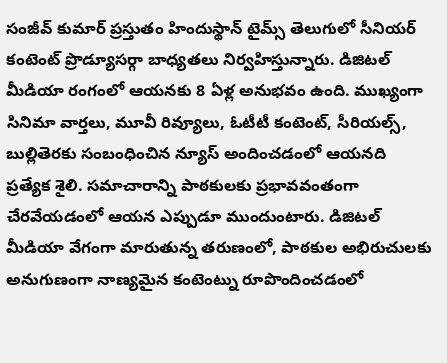సంజీవ్ కుమార్ ప్రస్తుతం హిందుస్థాన్ టైమ్స్ తెలుగులో సీనియర్ కంటెంట్ ప్రొడ్యూసర్గా బాధ్యతలు నిర్వహిస్తున్నారు. డిజిటల్ మీడియా రంగంలో ఆయనకు 8 ఏళ్ల అనుభవం ఉంది. ముఖ్యంగా సినిమా వార్తలు, మూవీ రివ్యూలు, ఓటీటీ కంటెంట్, సీరియల్స్, బుల్లితెరకు సంబంధించిన న్యూస్ అందించడంలో ఆయనది ప్రత్యేక శైలి. సమాచారాన్ని పాఠకులకు ప్రభావవంతంగా చేరవేయడంలో ఆయన ఎప్పుడూ ముందుంటారు. డిజిటల్ మీడియా వేగంగా మారుతున్న తరుణంలో, పాఠకుల అభిరుచులకు అనుగుణంగా నాణ్యమైన కంటెంట్ను రూపొందించడంలో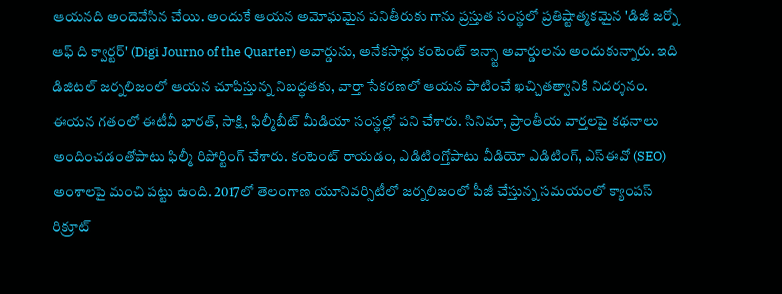ఆయనది అందెవేసిన చేయి. అందుకే ఆయన అమోఘమైన పనితీరుకు గాను ప్రస్తుత సంస్థలో ప్రతిష్టాత్మకమైన 'డిజీ జర్నో ఆఫ్ ది క్వార్టర్' (Digi Journo of the Quarter) అవార్డును, అనేకసార్లు కంటెంట్ ఇన్స్టా అవార్డులను అందుకున్నారు. ఇది డిజిటల్ జర్నలిజంలో ఆయన చూపిస్తున్న నిబద్ధతకు, వార్తా సేకరణలో ఆయన పాటించే ఖచ్చితత్వానికి నిదర్శనం. ఈయన గతంలో ఈటీవీ భారత్, సాక్షి, ఫిల్మీబీట్ మీడియా సంస్థల్లో పని చేశారు. సినిమా, ప్రాంతీయ వార్తలపై కథనాలు అందించడంతోపాటు ఫిల్మీ రిపోర్టింగ్ చేశారు. కంటెంట్ రాయడం, ఎడిటింగ్తోపాటు వీడియో ఎడిటింగ్, ఎస్ఈవో (SEO) అంశాలపై మంచి పట్టు ఉంది. 2017లో తెలంగాణ యూనివర్సిటీలో జర్నలిజంలో పీజీ చేస్తున్న సమయంలో క్యాంపస్ రిక్రూట్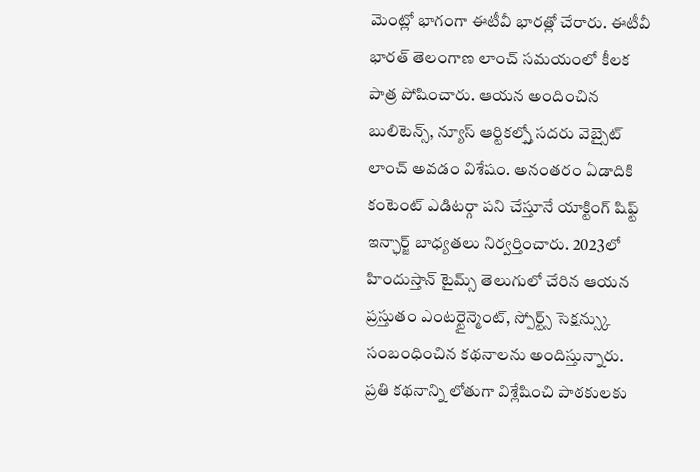మెంట్లో భాగంగా ఈటీవీ భారత్లో చేరారు. ఈటీవీ భారత్ తెలంగాణ లాంచ్ సమయంలో కీలక పాత్ర పోషించారు. ఆయన అందించిన బులిటెన్స్, న్యూస్ ఆర్టికల్స్తో సదరు వెబ్సైట్ లాంచ్ అవడం విశేషం. అనంతరం ఏడాదికి కంటెంట్ ఎడిటర్గా పని చేస్తూనే యాక్టింగ్ షిఫ్ట్ ఇన్ఛార్జ్ బాధ్యతలు నిర్వర్తించారు. 2023లో హిందుస్తాన్ టైమ్స్ తెలుగులో చేరిన ఆయన ప్రస్తుతం ఎంటర్టైన్మెంట్, స్పోర్ట్స్ సెక్షన్స్కు సంబంధించిన కథనాలను అందిస్తున్నారు. ప్రతి కథనాన్ని లోతుగా విశ్లేషించి పాఠకులకు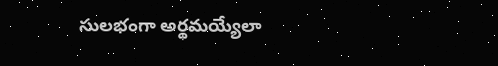సులభంగా అర్థమయ్యేలా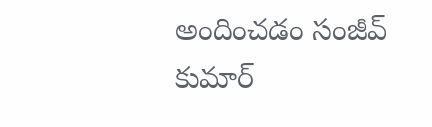అందించడం సంజీవ్ కుమార్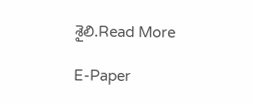శైలి.Read More

E-Paper